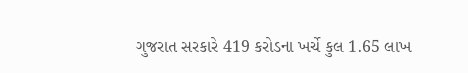ગુજરાત સરકારે 419 કરોડના ખર્ચે કુલ 1.65 લાખ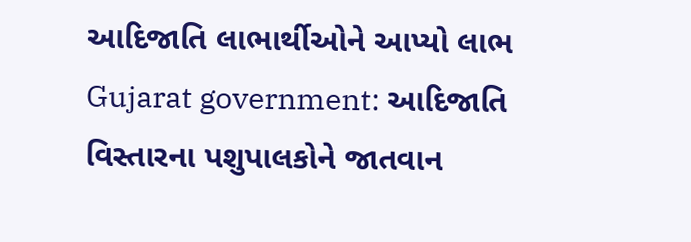આદિજાતિ લાભાર્થીઓને આપ્યો લાભ
Gujarat government: આદિજાતિ વિસ્તારના પશુપાલકોને જાતવાન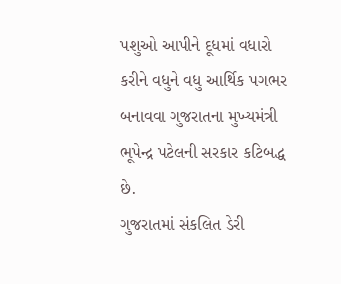પશુઓ આપીને દૂધમાં વધારો કરીને વધુને વધુ આર્થિક પગભર બનાવવા ગુજરાતના મુખ્યમંત્રી ભૂપેન્દ્ર પટેલની સરકાર કટિબદ્ધ છે.
ગુજરાતમાં સંકલિત ડેરી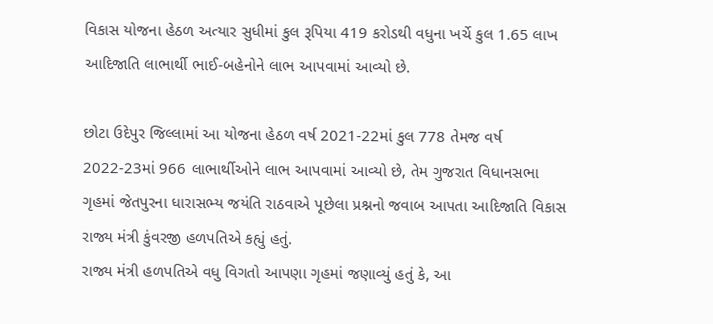વિકાસ યોજના હેઠળ અત્યાર સુધીમાં કુલ રૂપિયા 419 કરોડથી વધુના ખર્ચે કુલ 1.65 લાખ આદિજાતિ લાભાર્થી ભાઈ-બહેનોને લાભ આપવામાં આવ્યો છે.

છોટા ઉદેપુર જિલ્લામાં આ યોજના હેઠળ વર્ષ 2021-22માં કુલ 778 તેમજ વર્ષ 2022-23માં 966 લાભાર્થીઓને લાભ આપવામાં આવ્યો છે, તેમ ગુજરાત વિધાનસભા ગૃહમાં જેતપુરના ધારાસભ્ય જયંતિ રાઠવાએ પૂછેલા પ્રશ્નનો જવાબ આપતા આદિજાતિ વિકાસ રાજ્ય મંત્રી કુંવરજી હળપતિએ કહ્યું હતું.
રાજ્ય મંત્રી હળપતિએ વધુ વિગતો આપણા ગૃહમાં જણાવ્યું હતું કે, આ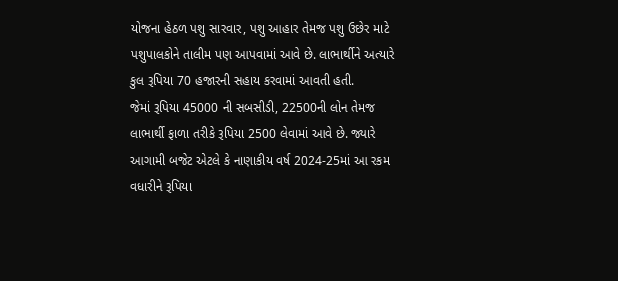યોજના હેઠળ પશુ સારવાર, પશુ આહાર તેમજ પશુ ઉછેર માટે પશુપાલકોને તાલીમ પણ આપવામાં આવે છે. લાભાર્થીને અત્યારે કુલ રૂપિયા 70 હજારની સહાય કરવામાં આવતી હતી.
જેમાં રૂપિયા 45000 ની સબસીડી, 22500ની લોન તેમજ લાભાર્થી ફાળા તરીકે રૂપિયા 2500 લેવામાં આવે છે. જ્યારે આગામી બજેટ એટલે કે નાણાકીય વર્ષ 2024-25માં આ રકમ વધારીને રૂપિયા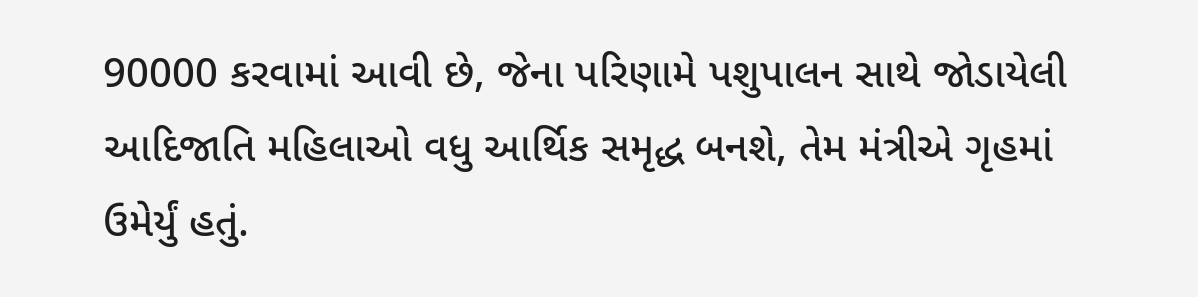90000 કરવામાં આવી છે, જેના પરિણામે પશુપાલન સાથે જોડાયેલી આદિજાતિ મહિલાઓ વધુ આર્થિક સમૃદ્ધ બનશે, તેમ મંત્રીએ ગૃહમાં ઉમેર્યું હતું.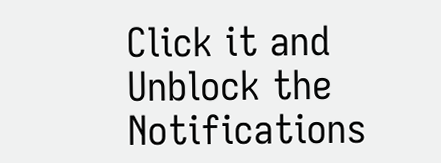Click it and Unblock the Notifications